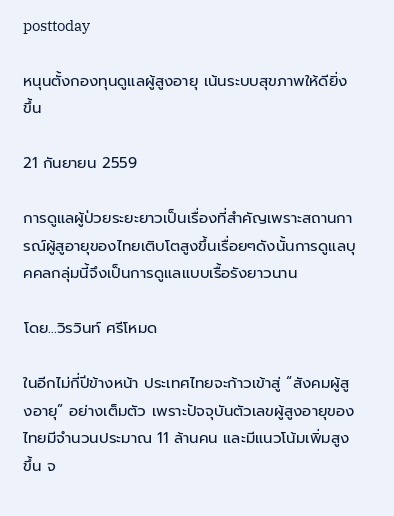posttoday

หนุนตั้งกองทุนดูแลผู้สูงอายุ เน้นระบบสุขภาพให้ดียิ่งขึ้น

21 กันยายน 2559

การดูแลผู้ป่วยระยะยาวเป็นเรื่องที่สำคัญเพราะสถานการณ์ผู้สูอายุของไทยเติบโตสูงขึ้นเรื่อยๆดังนั้นการดูแลบุคคลกลุ่มนี้จึงเป็นการดูแลแบบเรื้อรังยาวนาน

โดย...วิรวินท์ ศรีโหมด

ในอีกไม่กี่ปีข้างหน้า ประเทศไทยจะก้าวเข้าสู่ “สังคมผู้สูงอายุ” อย่างเต็มตัว เพราะปัจจุบันตัวเลขผู้สูงอายุของไทยมีจำนวนประมาณ 11 ล้านคน และมีแนวโน้มเพิ่มสูงขึ้น จ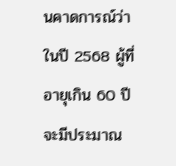นคาดการณ์ว่าในปี 2568 ผู้ที่อายุเกิน 60 ปีจะมีประมาณ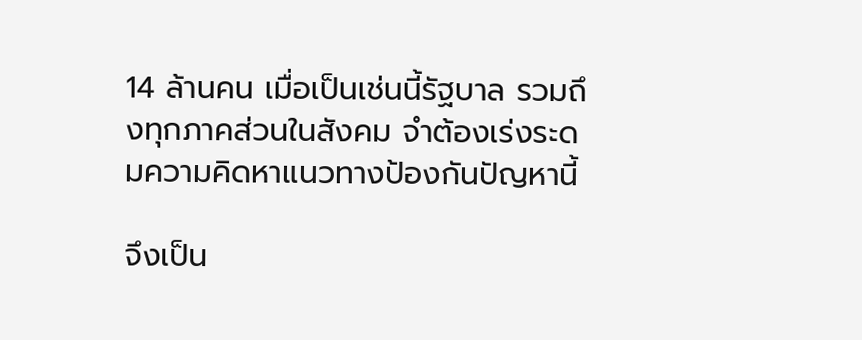14 ล้านคน เมื่อเป็นเช่นนี้รัฐบาล รวมถึงทุกภาคส่วนในสังคม จำต้องเร่งระดมความคิดหาแนวทางป้องกันปัญหานี้

จึงเป็น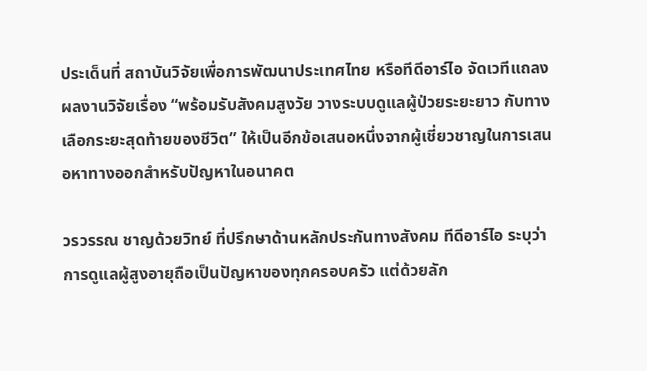ประเด็นที่ สถาบันวิจัยเพื่อการพัฒนาประเทศไทย หรือทีดีอาร์ไอ จัดเวทีแถลงผลงานวิจัยเรื่อง “พร้อมรับสังคมสูงวัย วางระบบดูแลผู้ป่วยระยะยาว กับทางเลือกระยะสุดท้ายของชีวิต” ให้เป็นอีกข้อเสนอหนึ่งจากผู้เชี่ยวชาญในการเสนอหาทางออกสำหรับปัญหาในอนาคต

วรวรรณ ชาญด้วยวิทย์ ที่ปรึกษาด้านหลักประกันทางสังคม ทีดีอาร์ไอ ระบุว่า การดูแลผู้สูงอายุถือเป็นปัญหาของทุกครอบครัว แต่ด้วยลัก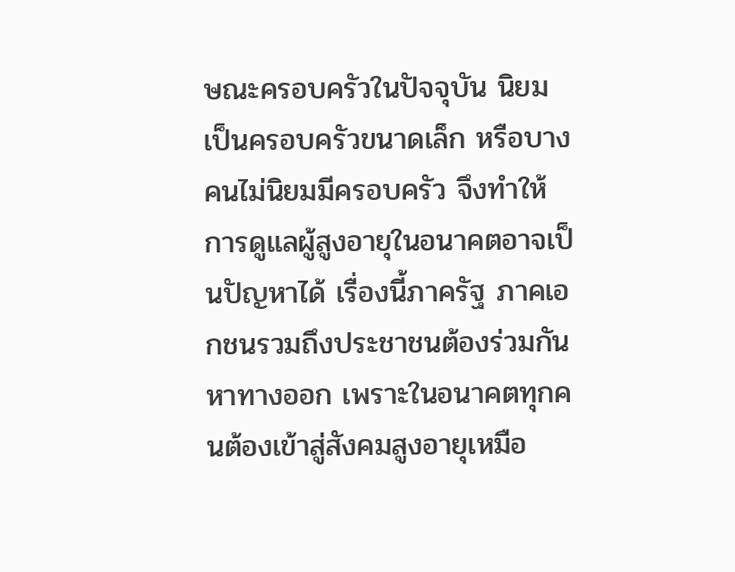ษณะครอบครัวในปัจจุบัน นิยมเป็นครอบครัวขนาดเล็ก หรือบางคนไม่นิยมมีครอบครัว จึงทำให้การดูแลผู้สูงอายุในอนาคตอาจเป็นปัญหาได้ เรื่องนี้ภาครัฐ ภาคเอกชนรวมถึงประชาชนต้องร่วมกันหาทางออก เพราะในอนาคตทุกคนต้องเข้าสู่สังคมสูงอายุเหมือ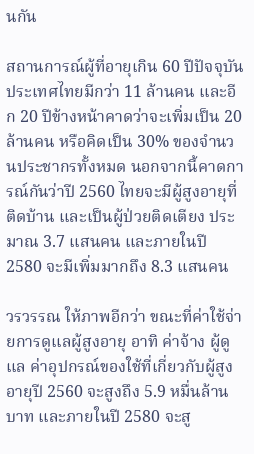นกัน

สถานการณ์ผู้ที่อายุเกิน 60 ปีปัจจุบันประเทศไทยมีกว่า 11 ล้านคน และอีก 20 ปีข้างหน้าคาดว่าจะเพิ่มเป็น 20 ล้านคน หรือคิดเป็น 30% ของจำนวนประชากรทั้งหมด นอกจากนี้คาดการณ์กันว่าปี 2560 ไทยจะมีผู้สูงอายุที่ติดบ้าน และเป็นผู้ป่วยติดเตียง ประมาณ 3.7 แสนคน และภายในปี 2580 จะมีเพิ่มมากถึง 8.3 แสนคน

วรวรรณ ให้ภาพอีกว่า ขณะที่ค่าใช้จ่ายการดูแลผู้สูงอายุ อาทิ ค่าจ้าง ผู้ดูแล ค่าอุปกรณ์ของใช้ที่เกี่ยวกับผู้สูงอายุปี 2560 จะสูงถึง 5.9 หมื่นล้านบาท และภายในปี 2580 จะสู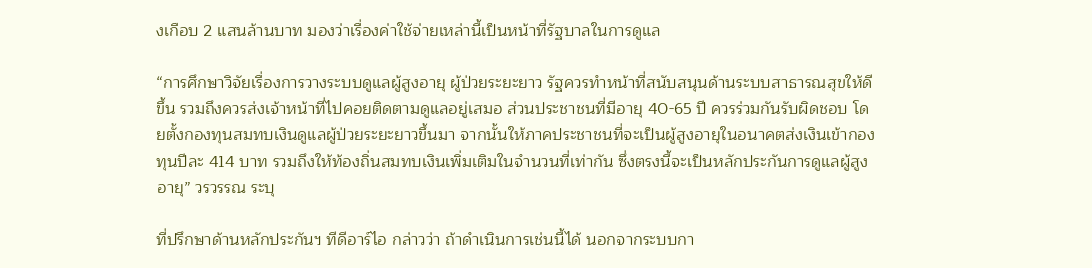งเกือบ 2 แสนล้านบาท มองว่าเรื่องค่าใช้จ่ายเหล่านี้เป็นหน้าที่รัฐบาลในการดูแล

“การศึกษาวิจัยเรื่องการวางระบบดูแลผู้สูงอายุ ผู้ป่วยระยะยาว รัฐควรทำหน้าที่สนับสนุนด้านระบบสาธารณสุขให้ดีขึ้น รวมถึงควรส่งเจ้าหน้าที่ไปคอยติดตามดูแลอยู่เสมอ ส่วนประชาชนที่มีอายุ 40-65 ปี ควรร่วมกันรับผิดชอบ โดยตั้งกองทุนสมทบเงินดูแลผู้ป่วยระยะยาวขึ้นมา จากนั้นให้ภาคประชาชนที่จะเป็นผู้สูงอายุในอนาคตส่งเงินเข้ากองทุนปีละ 414 บาท รวมถึงให้ท้องถิ่นสมทบเงินเพิ่มเติมในจำนวนที่เท่ากัน ซึ่งตรงนี้จะเป็นหลักประกันการดูแลผู้สูงอายุ” วรวรรณ ระบุ

ที่ปรึกษาด้านหลักประกันฯ ทีดีอาร์ไอ กล่าวว่า ถ้าดำเนินการเช่นนี้ได้ นอกจากระบบกา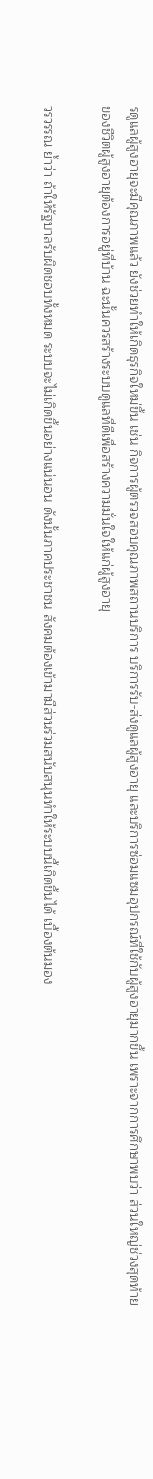รดูแลผู้สูงอายุจะมีคุณภาพแล้ว ยังช่วยทำให้เกิดธุรกิจใหม่ขึ้น เช่น กิจการผู้ตรวจสอบคุณภาพสถานบริการ บริการรับ-ส่งดูแลผู้สูงอายุ และบริการซ่อมแซมอุปกรณ์ที่ใช้กับผู้สูงอายุมากขึ้น เพราะจากการศึกษาพบว่า ส่วนใหญ่ช่วงสุดท้ายของชีวิตผู้สูงอายุต้องการอยู่ที่บ้าน ฉะนั้นควรสร้างระบบดูแลที่ดีเพื่อสร้างความมั่นใจให้แก่ผู้สูงอายุ

วรวรรณ ย้ำว่า ถ้าให้รัฐบาลรับผิดชอบทั้งหมด ระบบจะไม่เกิดขึ้นอย่างแน่นอน ดังนั้นภาคประชาชน สังคมต้องเข้ามามีส่วนร่วมสนับสนุนทำให้ระบบนี้เกิดขึ้นได้ เบื้องต้นมอง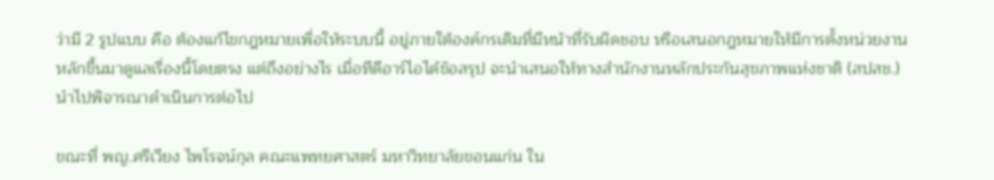ว่ามี 2 รูปแบบ คือ ต้องแก้ไขกฎหมายเพื่อให้ระบบนี้ อยู่ภายใต้องค์กรเดิมที่มีหน้าที่รับผิดชอบ หรือเสนอกฎหมายให้มีการตั้งหน่วยงานหลักขึ้นมาดูแลเรื่องนี้โดยตรง แต่ถึงอย่างไร เมื่อทีดีอาร์ไอได้ข้อสรุป จะนำเสนอให้ทางสำนักงานหลักประกันสุขภาพแห่งชาติ (สปสช.) นำไปพิจารณาดำเนินการต่อไป

ขณะที่ พญ.ศรีเวียง ไพโรจน์กุล คณะแพทยศาสตร์ มหาวิทยาลัยขอนแก่น ใน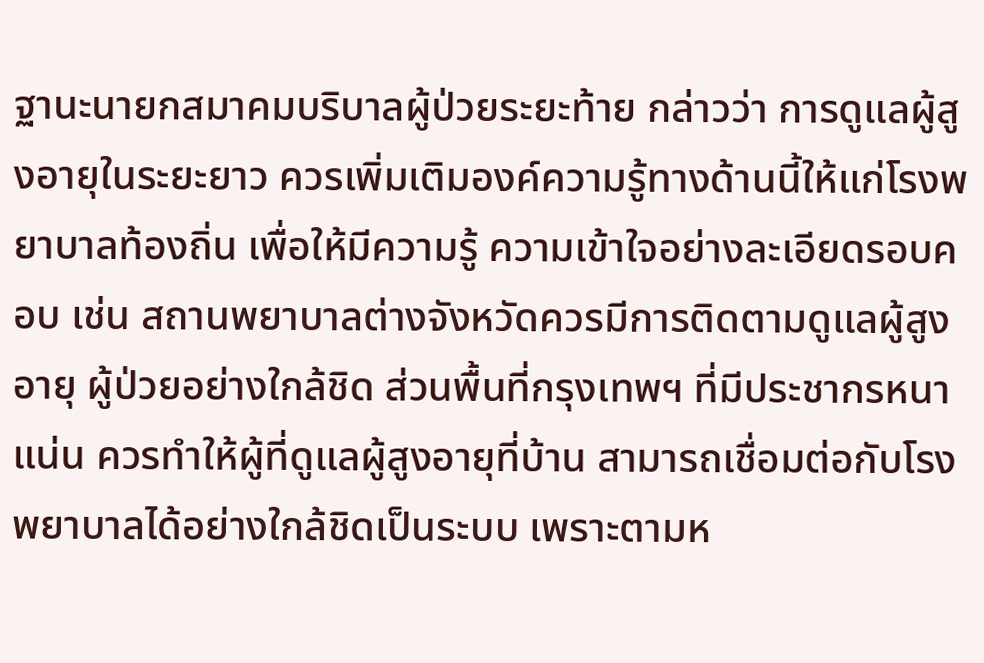ฐานะนายกสมาคมบริบาลผู้ป่วยระยะท้าย กล่าวว่า การดูแลผู้สูงอายุในระยะยาว ควรเพิ่มเติมองค์ความรู้ทางด้านนี้ให้แก่โรงพยาบาลท้องถิ่น เพื่อให้มีความรู้ ความเข้าใจอย่างละเอียดรอบคอบ เช่น สถานพยาบาลต่างจังหวัดควรมีการติดตามดูแลผู้สูงอายุ ผู้ป่วยอย่างใกล้ชิด ส่วนพื้นที่กรุงเทพฯ ที่มีประชากรหนาแน่น ควรทำให้ผู้ที่ดูแลผู้สูงอายุที่บ้าน สามารถเชื่อมต่อกับโรงพยาบาลได้อย่างใกล้ชิดเป็นระบบ เพราะตามห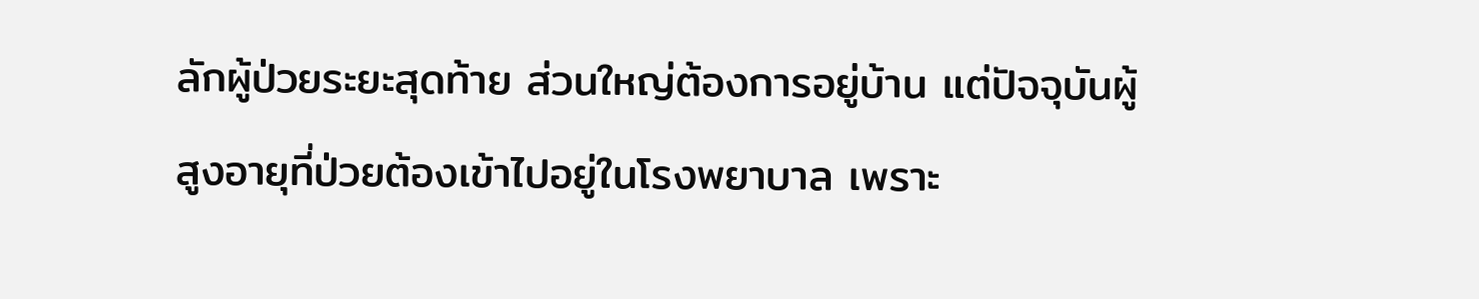ลักผู้ป่วยระยะสุดท้าย ส่วนใหญ่ต้องการอยู่บ้าน แต่ปัจจุบันผู้สูงอายุที่ป่วยต้องเข้าไปอยู่ในโรงพยาบาล เพราะ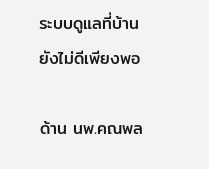ระบบดูแลที่บ้านยังไม่ดีเพียงพอ

ด้าน นพ.คณพล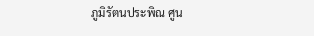ภูมิรัตนประพิณ ศูน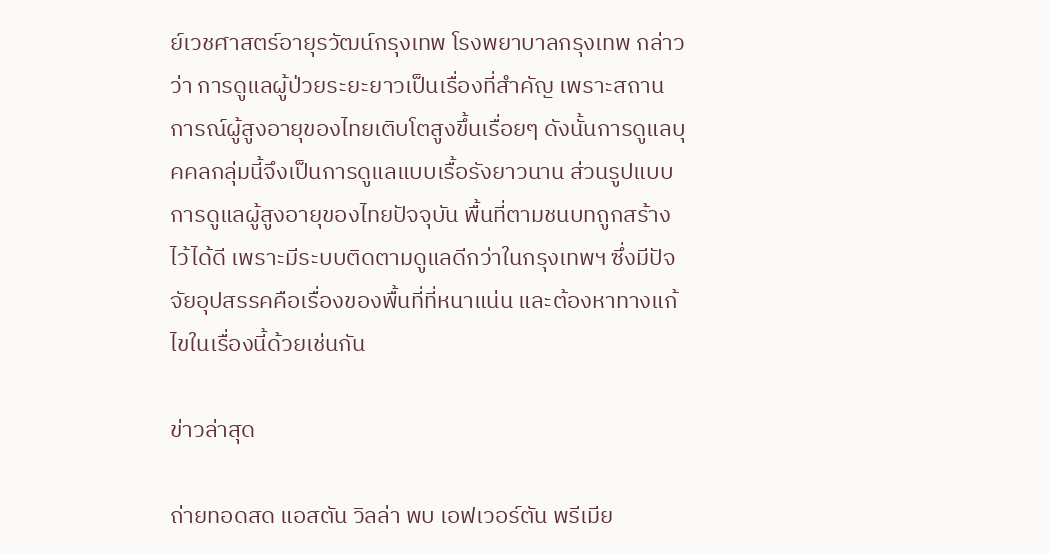ย์เวชศาสตร์อายุรวัฒน์กรุงเทพ โรงพยาบาลกรุงเทพ กล่าวว่า การดูแลผู้ป่วยระยะยาวเป็นเรื่องที่สำคัญ เพราะสถานการณ์ผู้สูงอายุของไทยเติบโตสูงขึ้นเรื่อยๆ ดังนั้นการดูแลบุคคลกลุ่มนี้จึงเป็นการดูแลแบบเรื้อรังยาวนาน ส่วนรูปแบบการดูแลผู้สูงอายุของไทยปัจจุบัน พื้นที่ตามชนบทถูกสร้างไว้ได้ดี เพราะมีระบบติดตามดูแลดีกว่าในกรุงเทพฯ ซึ่งมีปัจจัยอุปสรรคคือเรื่องของพื้นที่ที่หนาแน่น และต้องหาทางแก้ไขในเรื่องนี้ด้วยเช่นกัน

ข่าวล่าสุด

ถ่ายทอดสด แอสตัน วิลล่า พบ เอฟเวอร์ตัน พรีเมีย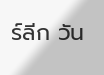ร์ลีก วัน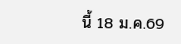นี้ 18 ม.ค.69